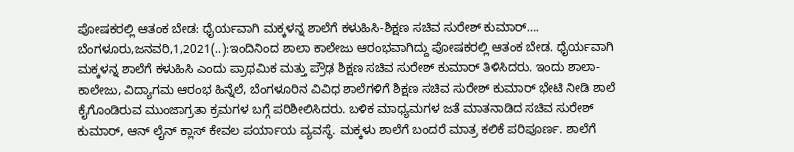ಪೋಷಕರಲ್ಲಿ ಆತಂಕ ಬೇಡ: ಧೈರ್ಯವಾಗಿ ಮಕ್ಕಳನ್ನ ಶಾಲೆಗೆ ಕಳುಹಿಸಿ-ಶಿಕ್ಷಣ ಸಚಿವ ಸುರೇಶ್ ಕುಮಾರ್…. ಬೆಂಗಳೂರು,ಜನವರಿ,1,2021(..):ಇಂದಿನಿಂದ ಶಾಲಾ ಕಾಲೇಜು ಆರಂಭವಾಗಿದ್ದು ಪೋಷಕರಲ್ಲಿ ಆತಂಕ ಬೇಡ. ಧೈರ್ಯವಾಗಿ ಮಕ್ಕಳನ್ನ ಶಾಲೆಗೆ ಕಳುಹಿಸಿ ಎಂದು ಪ್ರಾಥಮಿಕ ಮತ್ತು ಪ್ರೌಢ ಶಿಕ್ಷಣ ಸಚಿವ ಸುರೇಶ್ ಕುಮಾರ್ ತಿಳಿಸಿದರು. ಇಂದು ಶಾಲಾ-ಕಾಲೇಜು, ವಿದ್ಯಾಗಮ ಆರಂಭ ಹಿನ್ನೆಲೆ, ಬೆಂಗಳೂರಿನ ವಿವಿಧ ಶಾಲೆಗಳಿಗೆ ಶಿಕ್ಷಣ ಸಚಿವ ಸುರೇಶ್ ಕುಮಾರ್ ಭೇಟಿ ನೀಡಿ ಶಾಲೆ ಕೈಗೊಂಡಿರುವ ಮುಂಜಾಗ್ರತಾ ಕ್ರಮಗಳ ಬಗ್ಗೆ ಪರಿಶೀಲಿಸಿದರು. ಬಳಿಕ ಮಾಧ್ಯಮಗಳ ಜತೆ ಮಾತನಾಡಿದ ಸಚಿವ ಸುರೇಶ್ ಕುಮಾರ್, ಆನ್ ಲೈನ್ ಕ್ಲಾಸ್ ಕೇವಲ ಪರ್ಯಾಯ ವ್ಯವಸ್ಥೆ. ಮಕ್ಕಳು ಶಾಲೆಗೆ ಬಂದರೆ ಮಾತ್ರ ಕಲಿಕೆ ಪರಿಪೂರ್ಣ. ಶಾಲೆಗೆ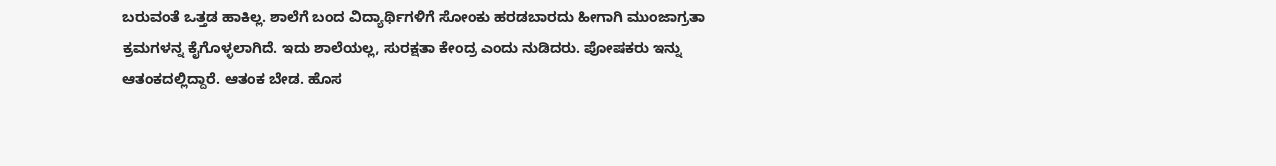ಬರುವಂತೆ ಒತ್ತಡ ಹಾಕಿಲ್ಲ. ಶಾಲೆಗೆ ಬಂದ ವಿದ್ಯಾರ್ಥಿಗಳಿಗೆ ಸೋಂಕು ಹರಡಬಾರದು ಹೀಗಾಗಿ ಮುಂಜಾಗ್ರತಾ ಕ್ರಮಗಳನ್ನ ಕೈಗೊಳ್ಳಲಾಗಿದೆ. ಇದು ಶಾಲೆಯಲ್ಲ, ಸುರಕ್ಷತಾ ಕೇಂದ್ರ ಎಂದು ನುಡಿದರು. ಪೋಷಕರು ಇನ್ನು ಆತಂಕದಲ್ಲಿದ್ದಾರೆ. ಆತಂಕ ಬೇಡ. ಹೊಸ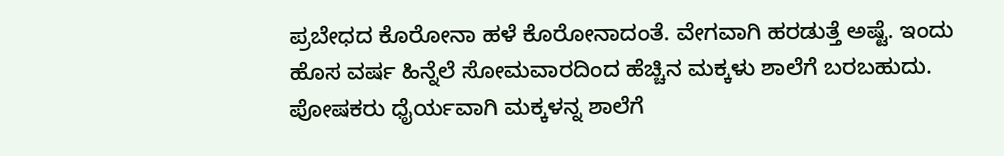ಪ್ರಬೇಧದ ಕೊರೋನಾ ಹಳೆ ಕೊರೋನಾದಂತೆ. ವೇಗವಾಗಿ ಹರಡುತ್ತೆ ಅಷ್ಟೆ. ಇಂದು ಹೊಸ ವರ್ಷ ಹಿನ್ನೆಲೆ ಸೋಮವಾರದಿಂದ ಹೆಚ್ಚಿನ ಮಕ್ಕಳು ಶಾಲೆಗೆ ಬರಬಹುದು. ಪೋಷಕರು ಧೈರ್ಯವಾಗಿ ಮಕ್ಕಳನ್ನ ಶಾಲೆಗೆ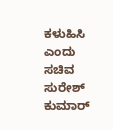ಕಳುಹಿಸಿ ಎಂದು ಸಚಿವ ಸುರೇಶ್ ಕುಮಾರ್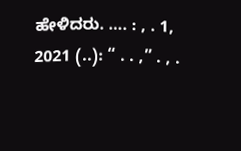ಹೇಳಿದರು. …. : , . 1, 2021 (..): “ . . ,” . , .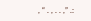, “ . , . . ,” .: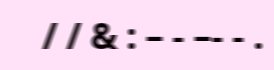/ / & : – - –- - .